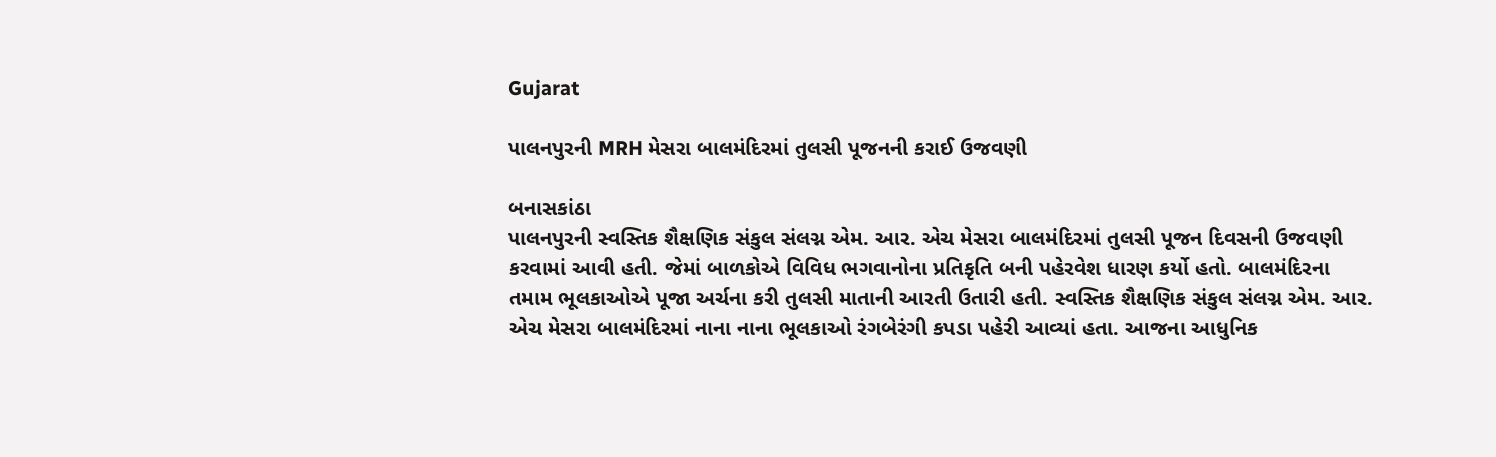Gujarat

પાલનપુરની MRH મેસરા બાલમંદિરમાં તુલસી પૂજનની કરાઈ ઉજવણી

બનાસકાંઠા
પાલનપુરની સ્વસ્તિક શૈક્ષણિક સંકુલ સંલગ્ન એમ. આર. એચ મેસરા બાલમંદિરમાં તુલસી પૂજન દિવસની ઉજવણી કરવામાં આવી હતી. જેમાં બાળકોએ વિવિધ ભગવાનોના પ્રતિકૃતિ બની પહેરવેશ ધારણ કર્યો હતો. બાલમંદિરના તમામ ભૂલકાઓએ પૂજા અર્ચના કરી તુલસી માતાની આરતી ઉતારી હતી. સ્વસ્તિક શૈક્ષણિક સંકુલ સંલગ્ન એમ. આર. એચ મેસરા બાલમંદિરમાં નાના નાના ભૂલકાઓ રંગબેરંગી કપડા પહેરી આવ્યાં હતા. આજના આધુનિક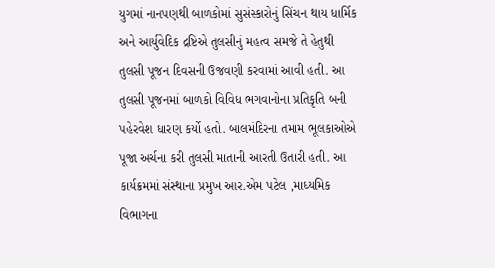યુગમાં નાનપણથી બાળકોમાં સુસંસ્કારોનું સિંચન થાય ધાર્મિક અને આર્યુવેદિક દ્રષ્ટિએ તુલસીનું મહત્વ સમજે તે હેતુથી તુલસી પૂજન દિવસની ઉજવણી કરવામાં આવી હતી. આ તુલસી પૂજનમાં બાળકો વિવિધ ભગવાનોના પ્રતિકૃતિ બની પહેરવેશ ધારણ કર્યો હતો. બાલમંદિરના તમામ ભૂલકાઓએ પૂજા અર્ચના કરી તુલસી માતાની આરતી ઉતારી હતી. આ કાર્યક્રમમાં સંસ્થાના પ્રમુખ આર.એમ પટેલ ,માધ્યમિક વિભાગના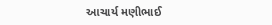આચાર્ય મણીભાઈ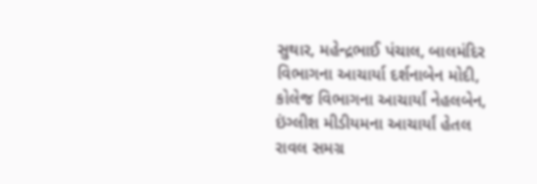સુથાર, મહેન્દ્રભાઈ પંચાલ, બાલમંદિર વિભાગના આચાર્યા દર્શનાબેન મોદી, કોલેજ વિભાગના આચાર્યાં નેહલબેન, ઇંગ્લીશ મીડીયમના આચાર્યાં હેતલ રાવલ સમગ્ર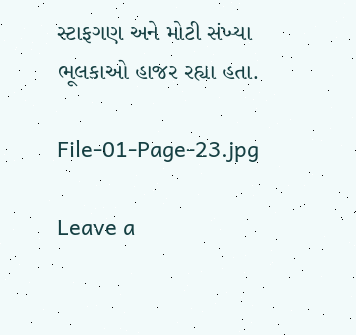સ્ટાફગણ અને મોટી સંખ્યા ભૂલકાઓ હાજર રહ્યા હતા.

File-01-Page-23.jpg

Leave a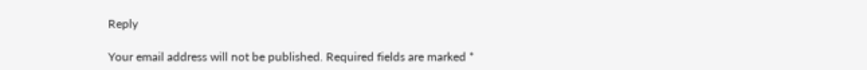Reply

Your email address will not be published. Required fields are marked *